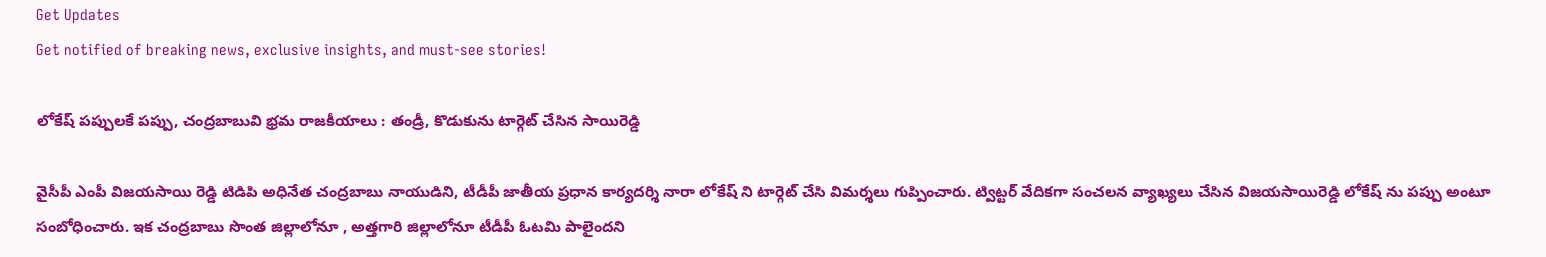Get Updates
Get notified of breaking news, exclusive insights, and must-see stories!

లోకేష్ పప్పులకే పప్పు, చంద్రబాబువి భ్రమ రాజకీయాలు : తండ్రీ, కొడుకును టార్గెట్ చేసిన సాయిరెడ్డి

వైసీపీ ఎంపీ విజయసాయి రెడ్డి టిడిపి అధినేత చంద్రబాబు నాయుడిని, టీడీపీ జాతీయ ప్రధాన కార్యదర్శి నారా లోకేష్ ని టార్గెట్ చేసి విమర్శలు గుప్పించారు. ట్విట్టర్ వేదికగా సంచలన వ్యాఖ్యలు చేసిన విజయసాయిరెడ్డి లోకేష్ ను పప్పు అంటూ సంబోధించారు. ఇక చంద్రబాబు సొంత జిల్లాలోనూ , అత్తగారి జిల్లాలోనూ టీడీపీ ఓటమి పాలైందని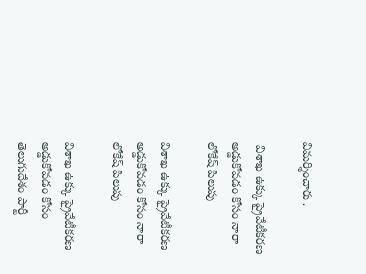విమర్శించారు .

 విశాఖ ఉక్కు ప్రైవేటీకరణ అడ్డుకోవడం కోసం నారా లోకేష్ పిలుపు

విశాఖ ఉక్కు ప్రైవేటీకరణ అడ్డుకోవడం కోసం నారా లోకేష్ పిలుపు

విశాఖ ఉక్కు ప్రైవేటీకరణ అడ్డుకోవడం కోసం తెలుగుదేశం పార్టీ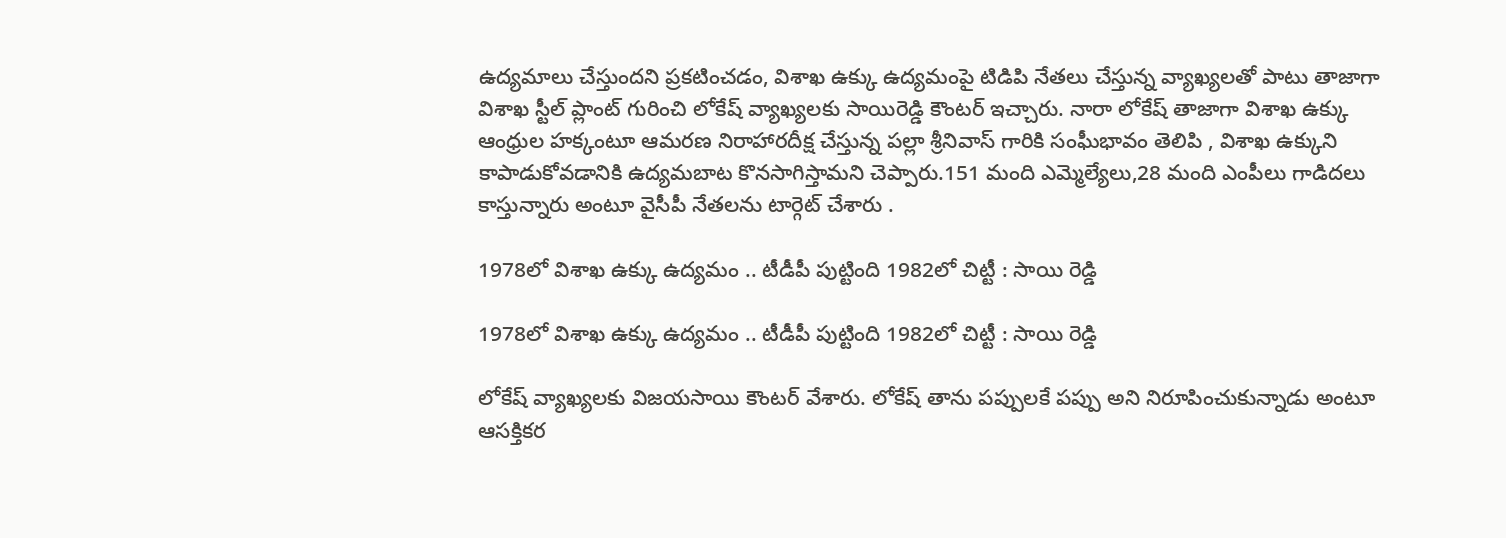ఉద్యమాలు చేస్తుందని ప్రకటించడం, విశాఖ ఉక్కు ఉద్యమంపై టిడిపి నేతలు చేస్తున్న వ్యాఖ్యలతో పాటు తాజాగా విశాఖ స్టీల్ ప్లాంట్ గురించి లోకేష్ వ్యాఖ్యలకు సాయిరెడ్డి కౌంటర్ ఇచ్చారు. నారా లోకేష్ తాజాగా విశాఖ ఉక్కు ఆంధ్రుల హక్కంటూ ఆమరణ నిరాహారదీక్ష చేస్తున్న పల్లా శ్రీనివాస్ గారికి సంఘీభావం తెలిపి , విశాఖ ఉక్కుని కాపాడుకోవడానికి ఉద్యమబాట కొనసాగిస్తామని చెప్పారు.151 మంది ఎమ్మెల్యేలు,28 మంది ఎంపీలు గాడిదలు కాస్తున్నారు అంటూ వైసీపీ నేతలను టార్గెట్ చేశారు .

1978లో విశాఖ ఉక్కు ఉద్యమం .. టీడీపీ పుట్టింది 1982లో చిట్టీ : సాయి రెడ్డి

1978లో విశాఖ ఉక్కు ఉద్యమం .. టీడీపీ పుట్టింది 1982లో చిట్టీ : సాయి రెడ్డి

లోకేష్ వ్యాఖ్యలకు విజయసాయి కౌంటర్ వేశారు. లోకేష్ తాను పప్పులకే పప్పు అని నిరూపించుకున్నాడు అంటూ ఆసక్తికర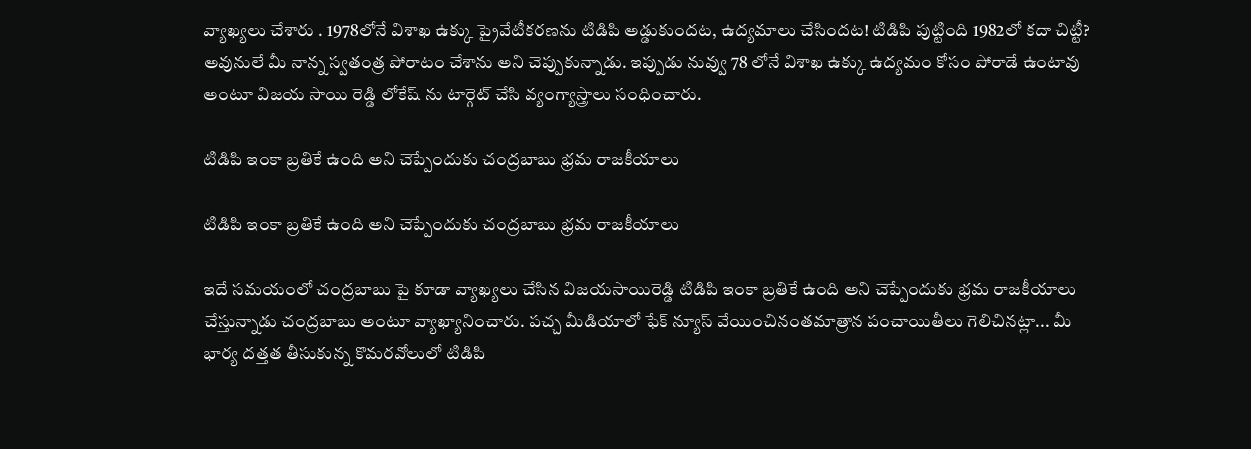వ్యాఖ్యలు చేశారు . 1978లోనే విశాఖ ఉక్కు ప్రైవేటీకరణను టిడిపి అడ్డుకుందట, ఉద్యమాలు చేసిందట! టిడిపి పుట్టింది 1982లో కదా చిట్టీ? అవునులే మీ నాన్న స్వతంత్ర పోరాటం చేశాను అని చెప్పుకున్నాడు. ఇప్పుడు నువ్వు 78 లోనే విశాఖ ఉక్కు ఉద్యమం కోసం పోరాడే ఉంటావు అంటూ విజయ సాయి రెడ్డి లోకేష్ ను టార్గెట్ చేసి వ్యంగ్యాస్త్రాలు సంధించారు.

టిడిపి ఇంకా బ్రతికే ఉంది అని చెప్పేందుకు చంద్రబాబు భ్రమ రాజకీయాలు

టిడిపి ఇంకా బ్రతికే ఉంది అని చెప్పేందుకు చంద్రబాబు భ్రమ రాజకీయాలు

ఇదే సమయంలో చంద్రబాబు పై కూడా వ్యాఖ్యలు చేసిన విజయసాయిరెడ్డి టిడిపి ఇంకా బ్రతికే ఉంది అని చెప్పేందుకు భ్రమ రాజకీయాలు చేస్తున్నాడు చంద్రబాబు అంటూ వ్యాఖ్యానించారు. పచ్చ మీడియాలో ఫేక్ న్యూస్ వేయించినంతమాత్రాన పంచాయితీలు గెలిచినట్లా... మీ భార్య దత్తత తీసుకున్న కొమరవోలులో టిడిపి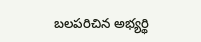బలపరిచిన అభ్యర్థి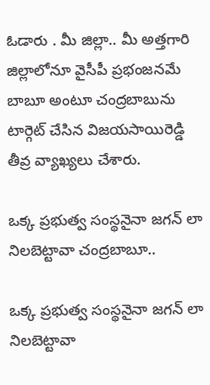ఓడారు . మీ జిల్లా.. మీ అత్తగారి జిల్లాలోనూ వైసీపీ ప్రభంజనమే బాబూ అంటూ చంద్రబాబును టార్గెట్ చేసిన విజయసాయిరెడ్డి తీవ్ర వ్యాఖ్యలు చేశారు.

ఒక్క ప్రభుత్వ సంస్థనైనా జగన్ లా నిలబెట్టావా చంద్రబాబూ..

ఒక్క ప్రభుత్వ సంస్థనైనా జగన్ లా నిలబెట్టావా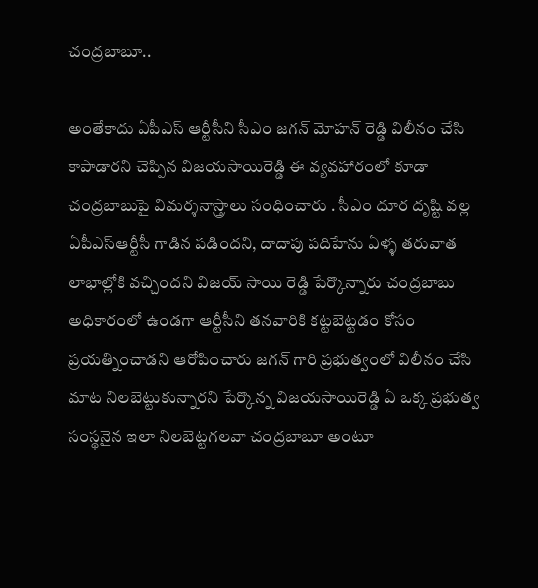చంద్రబాబూ..

అంతేకాదు ఏపీఎస్ ఆర్టీసీని సీఎం జగన్ మోహన్ రెడ్డి విలీనం చేసి కాపాడారని చెప్పిన విజయసాయిరెడ్డి ఈ వ్యవహారంలో కూడా చంద్రబాబుపై విమర్శనాస్త్రాలు సంధించారు . సీఎం దూర దృష్టి వల్ల ఏపీఎస్ఆర్టీసీ గాడిన పడిందని, దాదాపు పదిహేను ఏళ్ళ తరువాత లాభాల్లోకి వచ్చిందని విజయ్ సాయి రెడ్డి పేర్కొన్నారు చంద్రబాబు అధికారంలో ఉండగా ఆర్టీసీని తనవారికి కట్టబెట్టడం కోసం ప్రయత్నించాడని ఆరోపించారు జగన్ గారి ప్రభుత్వంలో విలీనం చేసి మాట నిలబెట్టుకున్నారని పేర్కొన్న విజయసాయిరెడ్డి ఏ ఒక్క ప్రభుత్వ సంస్థనైన ఇలా నిలబెట్టగలవా చంద్రబాబూ అంటూ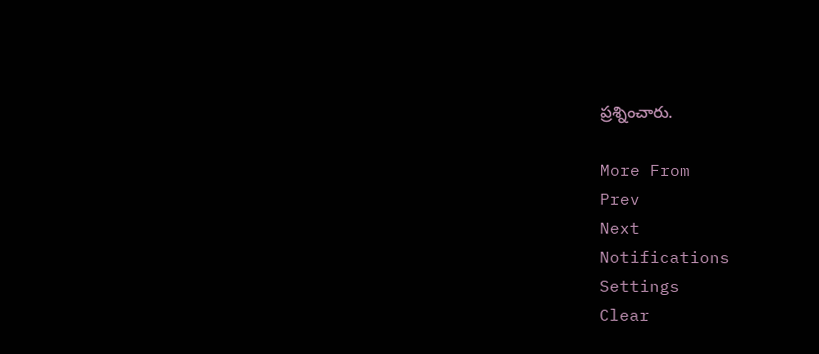ప్రశ్నించారు.

More From
Prev
Next
Notifications
Settings
Clear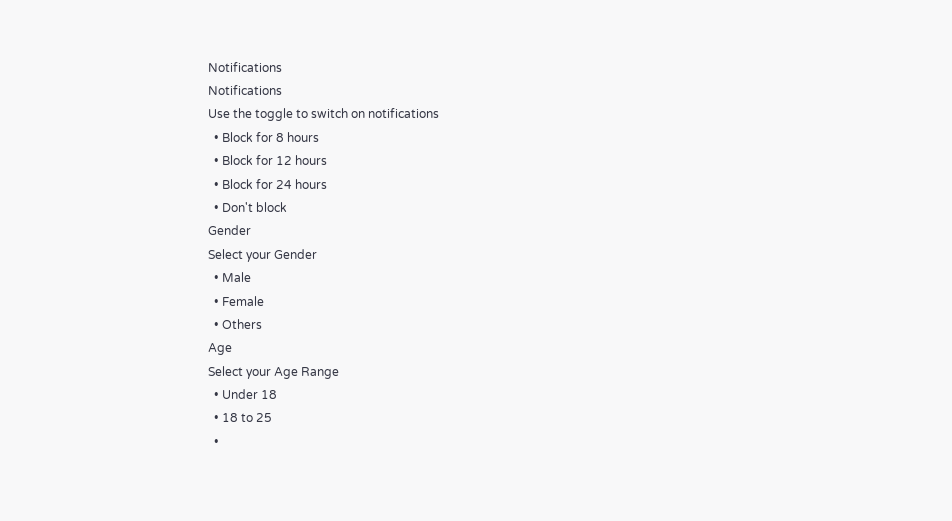Notifications
Notifications
Use the toggle to switch on notifications
  • Block for 8 hours
  • Block for 12 hours
  • Block for 24 hours
  • Don't block
Gender
Select your Gender
  • Male
  • Female
  • Others
Age
Select your Age Range
  • Under 18
  • 18 to 25
  •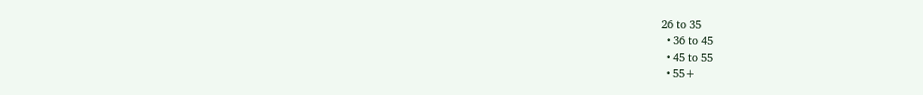26 to 35
  • 36 to 45
  • 45 to 55
  • 55+